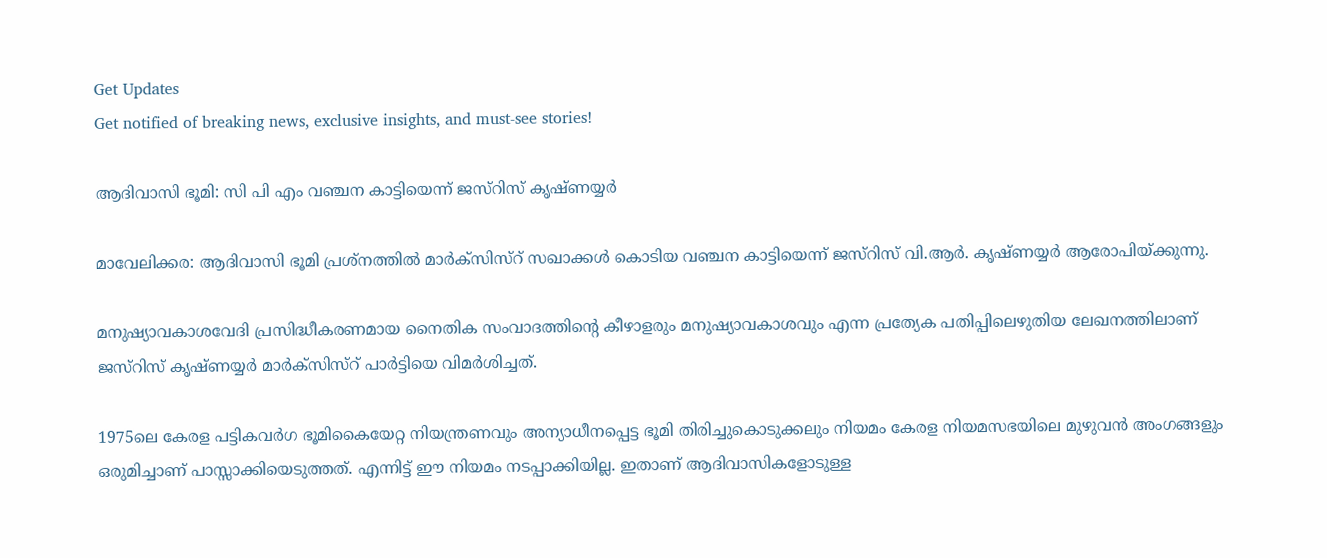Get Updates
Get notified of breaking news, exclusive insights, and must-see stories!

ആദിവാസി ഭൂമി: സി പി എം വഞ്ചന കാട്ടിയെന്ന് ജസ്റിസ് കൃഷ്ണയ്യര്‍

മാവേലിക്കര: ആദിവാസി ഭൂമി പ്രശ്നത്തില്‍ മാര്‍ക്സിസ്റ് സഖാക്കള്‍ കൊടിയ വഞ്ചന കാട്ടിയെന്ന് ജസ്റിസ് വി.ആര്‍. കൃഷ്ണയ്യര്‍ ആരോപിയ്ക്കുന്നു.

മനുഷ്യാവകാശവേദി പ്രസിദ്ധീകരണമായ നൈതിക സംവാദത്തിന്റെ കീഴാളരും മനുഷ്യാവകാശവും എന്ന പ്രത്യേക പതിപ്പിലെഴുതിയ ലേഖനത്തിലാണ് ജസ്റിസ് കൃഷ്ണയ്യര്‍ മാര്‍ക്സിസ്റ് പാര്‍ട്ടിയെ വിമര്‍ശിച്ചത്.

1975ലെ കേരള പട്ടികവര്‍ഗ ഭൂമികൈയേറ്റ നിയന്ത്രണവും അന്യാധീനപ്പെട്ട ഭൂമി തിരിച്ചുകൊടുക്കലും നിയമം കേരള നിയമസഭയിലെ മുഴുവന്‍ അംഗങ്ങളും ഒരുമിച്ചാണ് പാസ്സാക്കിയെടുത്തത്. എന്നിട്ട് ഈ നിയമം നടപ്പാക്കിയില്ല. ഇതാണ് ആദിവാസികളോടുള്ള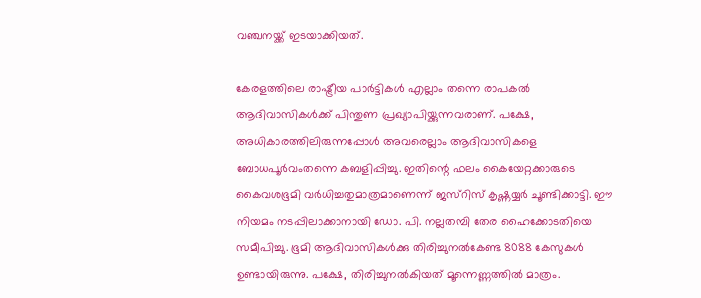വഞ്ചനയ്ക്ക് ഇടയാക്കിയത്.

കേരളത്തിലെ രാഷ്ട്രീയ പാര്‍ട്ടികള്‍ എല്ലാം തന്നെ രാപകല്‍ ആദിവാസികള്‍ക്ക് പിന്തുണ പ്രഖ്യാപിയ്ക്കുന്നവരാണ്. പക്ഷേ, അധികാരത്തിലിരുന്നപ്പോള്‍ അവരെല്ലാം ആദിവാസികളെ ബോധപൂര്‍വംതന്നെ കബളിപ്പിച്ചു. ഇതിന്റെ ഫലം കൈയേറ്റക്കാരുടെ കൈവശഭൂമി വര്‍ധിച്ചതുമാത്രമാണെന്ന് ജസ്റിസ് കൃഷ്ണയ്യര്‍ ചൂണ്ടിക്കാട്ടി. ഈ നിയമം നടപ്പിലാക്കാനായി ഡോ. പി. നല്ലതമ്പി തേര ഹൈക്കോടതിയെ സമീപിച്ചു. ഭൂമി ആദിവാസികള്‍ക്കു തിരിച്ചുനല്‍കേണ്ട 8088 കേസുകള്‍ ഉണ്ടായിരുന്നു. പക്ഷേ, തിരിച്ചുനല്‍കിയത് മൂന്നെണ്ണത്തില്‍ മാത്രം.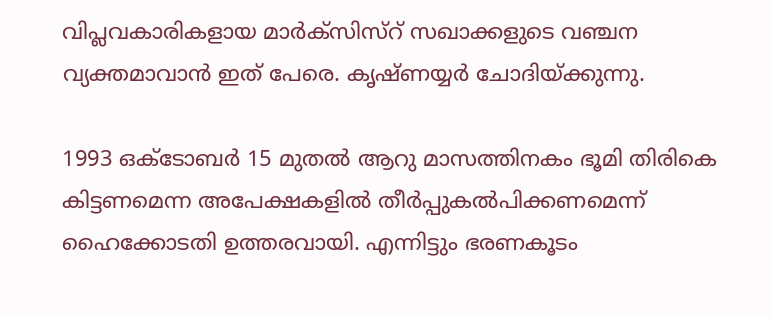വിപ്ലവകാരികളായ മാര്‍ക്സിസ്റ് സഖാക്കളുടെ വഞ്ചന വ്യക്തമാവാന്‍ ഇത് പേരെ. കൃഷ്ണയ്യര്‍ ചോദിയ്ക്കുന്നു.

1993 ഒക്ടോബര്‍ 15 മുതല്‍ ആറു മാസത്തിനകം ഭൂമി തിരികെ കിട്ടണമെന്ന അപേക്ഷകളില്‍ തീര്‍പ്പുകല്‍പിക്കണമെന്ന് ഹൈക്കോടതി ഉത്തരവായി. എന്നിട്ടും ഭരണകൂടം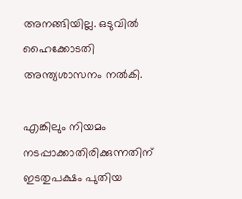അനങ്ങിയില്ല. ഒടുവില്‍ ഹൈക്കോടതി അന്ത്യശാസനം നല്‍കി.

എങ്കിലും നിയമം നടപ്പാക്കാതിരിക്കുന്നതിന് ഇടതുപക്ഷം പുതിയ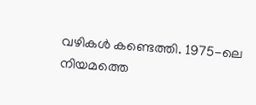വഴികള്‍ കണ്ടെത്തി. 1975-ലെ നിയമത്തെ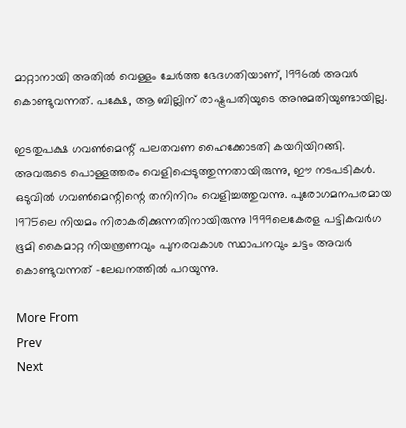മാറ്റാനായി അതില്‍ വെള്ളം ചേര്‍ത്ത ഭേദഗതിയാണ്, 1996ല്‍ അവര്‍ കൊണ്ടുവന്നത്. പക്ഷേ, ആ ബില്ലിന് രാഷ്ട്രപതിയുടെ അനുമതിയുണ്ടായില്ല.

ഇടതുപക്ഷ ഗവണ്‍മെന്റ് പലതവണ ഹൈക്കോടതി കയറിയിറങ്ങി. അവരുടെ പൊള്ളത്തരം വെളിപ്പെടുത്തുന്നതായിരുന്നു, ഈ നടപടികള്‍. ഒടുവില്‍ ഗവണ്‍മെന്റിന്റെ തനിനിറം വെളിച്ചത്തുവന്നു. പുരോഗമനപരമായ 1975ലെ നിയമം നിരാകരിക്കുന്നതിനായിരുന്നു 1999ലെകേരള പട്ടികവര്‍ഗ ഭൂമി കൈമാറ്റ നിയന്ത്രണവും പുനരവകാശ സ്ഥാപനവും ചട്ടം അവര്‍ കൊണ്ടുവന്നത് -ലേഖനത്തില്‍ പറയുന്നു.

More From
Prev
Next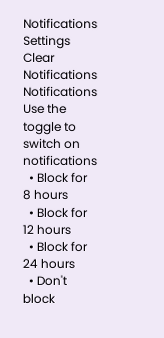Notifications
Settings
Clear Notifications
Notifications
Use the toggle to switch on notifications
  • Block for 8 hours
  • Block for 12 hours
  • Block for 24 hours
  • Don't block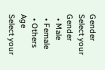Gender
Select your Gender
  • Male
  • Female
  • Others
Age
Select your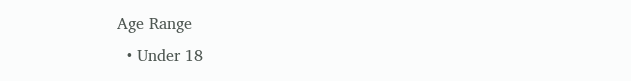Age Range
  • Under 18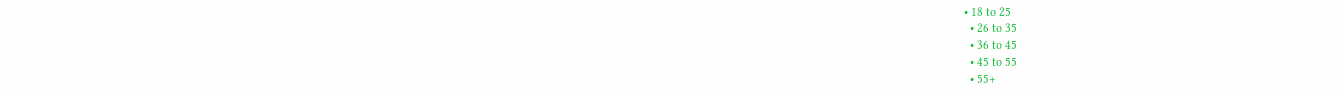• 18 to 25
  • 26 to 35
  • 36 to 45
  • 45 to 55
  • 55+